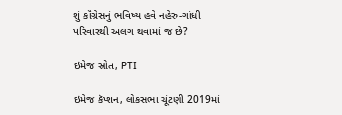શું કૉંગ્રેસનું ભવિષ્ય હવે નહેરુ-ગાંધી પરિવારથી અલગ થવામાં જ છે?

ઇમેજ સ્રોત, PTI

ઇમેજ કૅપ્શન, લોકસભા ચૂંટણી 2019માં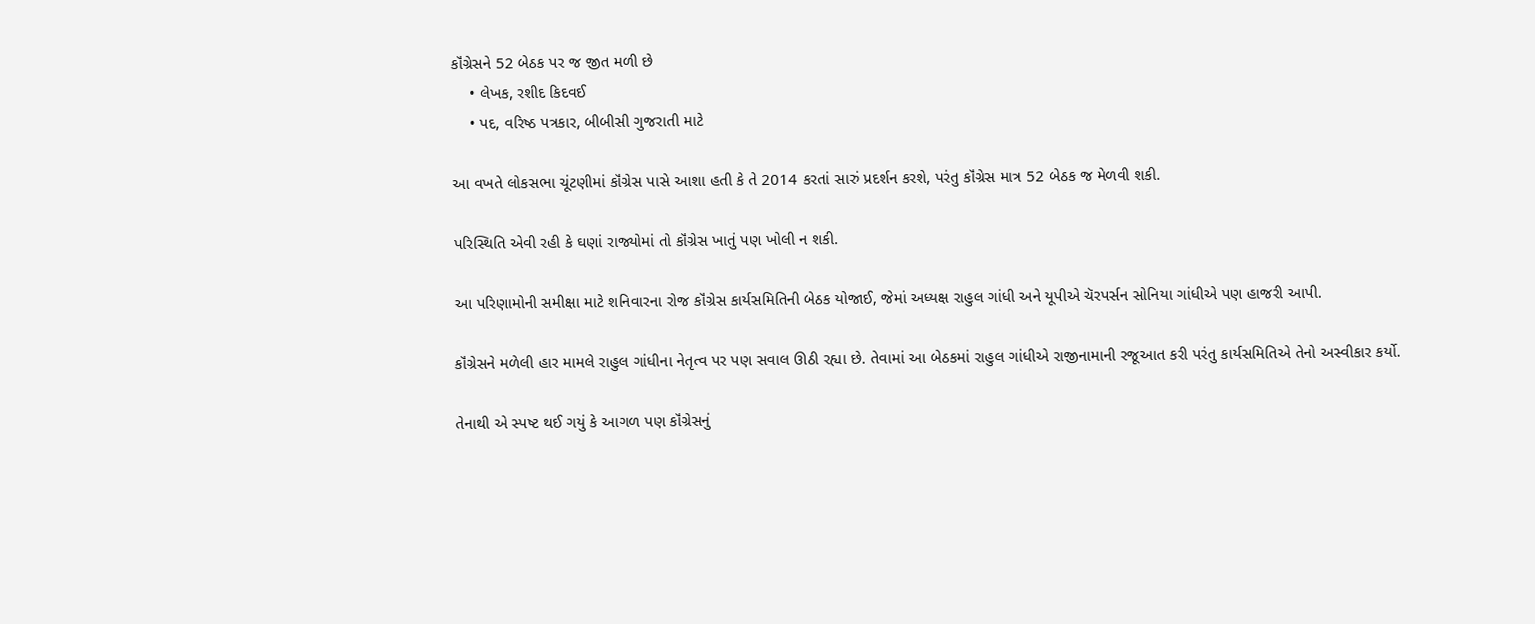કૉંગ્રેસને 52 બેઠક પર જ જીત મળી છે
    • લેખક, રશીદ કિદવઈ
    • પદ, વરિષ્ઠ પત્રકાર, બીબીસી ગુજરાતી માટે

આ વખતે લોકસભા ચૂંટણીમાં કૉંગ્રેસ પાસે આશા હતી કે તે 2014 કરતાં સારું પ્રદર્શન કરશે, પરંતુ કૉંગ્રેસ માત્ર 52 બેઠક જ મેળવી શકી.

પરિસ્થિતિ એવી રહી કે ઘણાં રાજ્યોમાં તો કૉંગ્રેસ ખાતું પણ ખોલી ન શકી.

આ પરિણામોની સમીક્ષા માટે શનિવારના રોજ કૉંગ્રેસ કાર્યસમિતિની બેઠક યોજાઈ, જેમાં અધ્યક્ષ રાહુલ ગાંધી અને યૂપીએ ચૅરપર્સન સોનિયા ગાંધીએ પણ હાજરી આપી.

કૉંગ્રેસને મળેલી હાર મામલે રાહુલ ગાંધીના નેતૃત્વ પર પણ સવાલ ઊઠી રહ્યા છે. તેવામાં આ બેઠકમાં રાહુલ ગાંધીએ રાજીનામાની રજૂઆત કરી પરંતુ કાર્યસમિતિએ તેનો અસ્વીકાર કર્યો.

તેનાથી એ સ્પષ્ટ થઈ ગયું કે આગળ પણ કૉંગ્રેસનું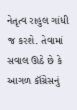નેતૃત્વ રાહુલ ગાંધી જ કરશે. તેવામાં સવાલ ઊઠે છે કે આગળ કૉંગ્રેસનું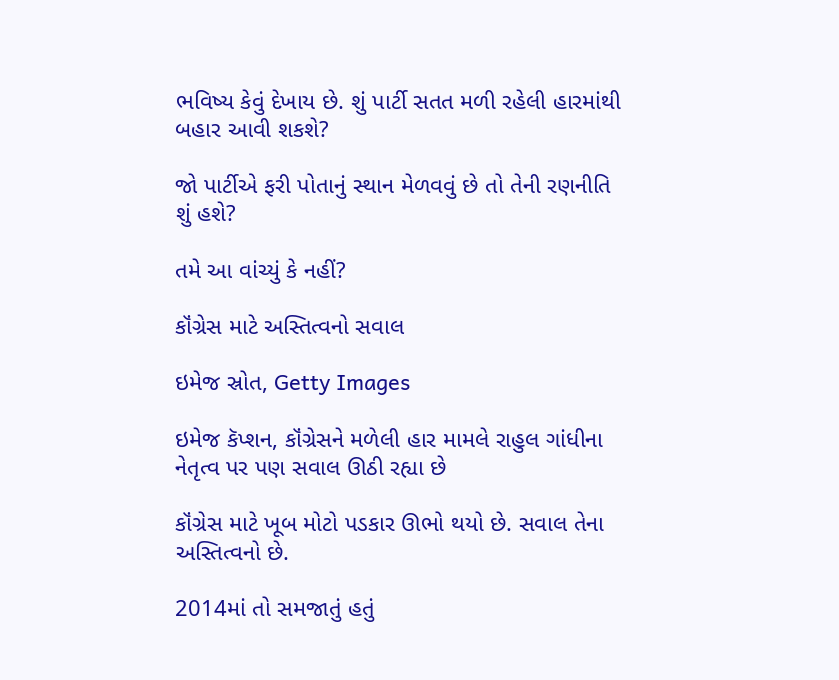ભવિષ્ય કેવું દેખાય છે. શું પાર્ટી સતત મળી રહેલી હારમાંથી બહાર આવી શકશે?

જો પાર્ટીએ ફરી પોતાનું સ્થાન મેળવવું છે તો તેની રણનીતિ શું હશે?

તમે આ વાંચ્યું કે નહીં?

કૉંગ્રેસ માટે અસ્તિત્વનો સવાલ

ઇમેજ સ્રોત, Getty Images

ઇમેજ કૅપ્શન, કૉંગ્રેસને મળેલી હાર મામલે રાહુલ ગાંધીના નેતૃત્વ પર પણ સવાલ ઊઠી રહ્યા છે

કૉંગ્રેસ માટે ખૂબ મોટો પડકાર ઊભો થયો છે. સવાલ તેના અસ્તિત્વનો છે.

2014માં તો સમજાતું હતું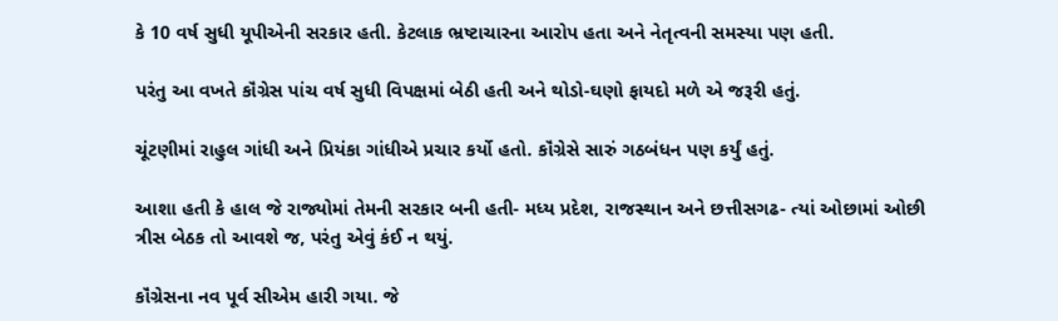કે 10 વર્ષ સુધી યૂપીએની સરકાર હતી. કેટલાક ભ્રષ્ટાચારના આરોપ હતા અને નેતૃત્વની સમસ્યા પણ હતી.

પરંતુ આ વખતે કૉંગ્રેસ પાંચ વર્ષ સુધી વિપક્ષમાં બેઠી હતી અને થોડો-ઘણો ફાયદો મળે એ જરૂરી હતું.

ચૂંટણીમાં રાહુલ ગાંધી અને પ્રિયંકા ગાંધીએ પ્રચાર કર્યો હતો. કૉંગ્રેસે સારું ગઠબંધન પણ કર્યું હતું.

આશા હતી કે હાલ જે રાજ્યોમાં તેમની સરકાર બની હતી- મધ્ય પ્રદેશ, રાજસ્થાન અને છત્તીસગઢ- ત્યાં ઓછામાં ઓછી ત્રીસ બેઠક તો આવશે જ, પરંતુ એવું કંઈ ન થયું.

કૉંગ્રેસના નવ પૂર્વ સીએમ હારી ગયા. જે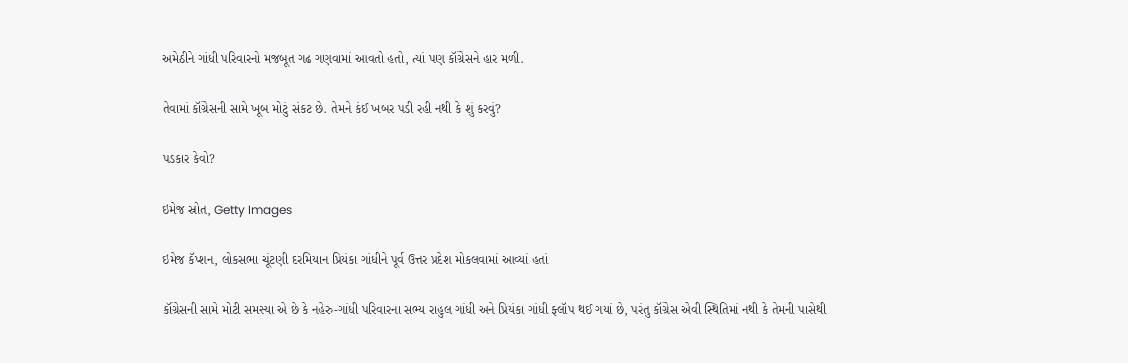અમેઠીને ગાંધી પરિવારનો મજબૂત ગઢ ગણવામાં આવતો હતો, ત્યાં પણ કૉંગ્રેસને હાર મળી.

તેવામાં કૉંગ્રેસની સામે ખૂબ મોટું સંકટ છે. તેમને કંઈ ખબર પડી રહી નથી કે શું કરવું?

પડકાર કેવો?

ઇમેજ સ્રોત, Getty Images

ઇમેજ કૅપ્શન, લોકસભા ચૂંટણી દરમિયાન પ્રિયંકા ગાંધીને પૂર્વ ઉત્તર પ્રદેશ મોકલવામાં આવ્યાં હતાં

કૉંગ્રેસની સામે મોટી સમસ્યા એ છે કે નહેરુ-ગાંધી પરિવારના સભ્ય રાહુલ ગાંધી અને પ્રિયંકા ગાંધી ફ્લૉપ થઈ ગયાં છે, પરંતુ કૉંગ્રેસ એવી સ્થિતિમાં નથી કે તેમની પાસેથી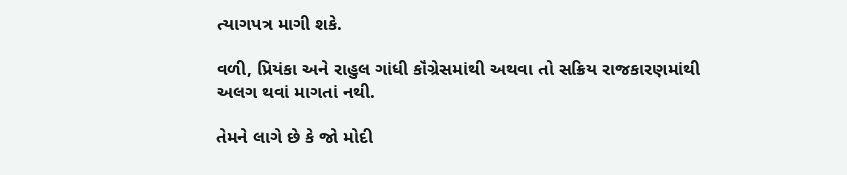ત્યાગપત્ર માગી શકે.

વળી, પ્રિયંકા અને રાહુલ ગાંધી કૉંગ્રેસમાંથી અથવા તો સક્રિય રાજકારણમાંથી અલગ થવાં માગતાં નથી.

તેમને લાગે છે કે જો મોદી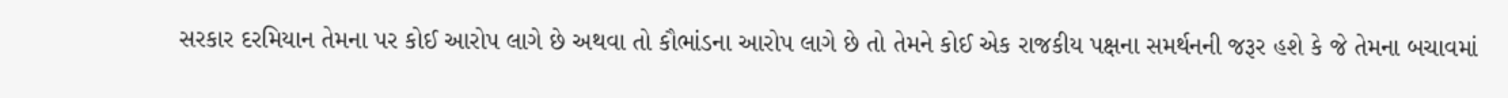સરકાર દરમિયાન તેમના પર કોઈ આરોપ લાગે છે અથવા તો કૌભાંડના આરોપ લાગે છે તો તેમને કોઈ એક રાજકીય પક્ષના સમર્થનની જરૂર હશે કે જે તેમના બચાવમાં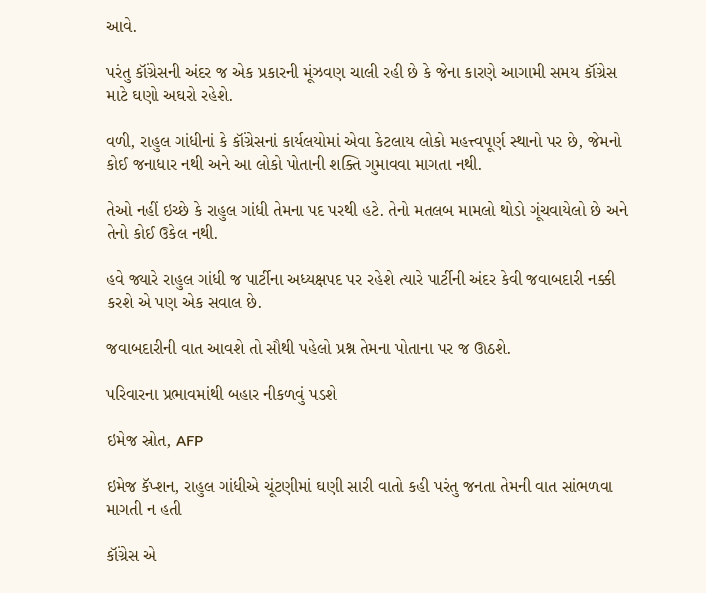આવે.

પરંતુ કૉંગ્રેસની અંદર જ એક પ્રકારની મૂંઝવણ ચાલી રહી છે કે જેના કારણે આગામી સમય કૉંગ્રેસ માટે ઘણો અઘરો રહેશે.

વળી, રાહુલ ગાંધીનાં કે કૉંગ્રેસનાં કાર્યલયોમાં એવા કેટલાય લોકો મહત્ત્વપૂર્ણ સ્થાનો પર છે, જેમનો કોઈ જનાધાર નથી અને આ લોકો પોતાની શક્તિ ગુમાવવા માગતા નથી.

તેઓ નહીં ઇચ્છે કે રાહુલ ગાંધી તેમના પદ પરથી હટે. તેનો મતલબ મામલો થોડો ગૂંચવાયેલો છે અને તેનો કોઈ ઉકેલ નથી.

હવે જ્યારે રાહુલ ગાંધી જ પાર્ટીના અધ્યક્ષપદ પર રહેશે ત્યારે પાર્ટીની અંદર કેવી જવાબદારી નક્કી કરશે એ પણ એક સવાલ છે.

જવાબદારીની વાત આવશે તો સૌથી પહેલો પ્રશ્ન તેમના પોતાના પર જ ઊઠશે.

પરિવારના પ્રભાવમાંથી બહાર નીકળવું પડશે

ઇમેજ સ્રોત, AFP

ઇમેજ કૅપ્શન, રાહુલ ગાંધીએ ચૂંટણીમાં ઘણી સારી વાતો કહી પરંતુ જનતા તેમની વાત સાંભળવા માગતી ન હતી

કૉંગ્રેસ એ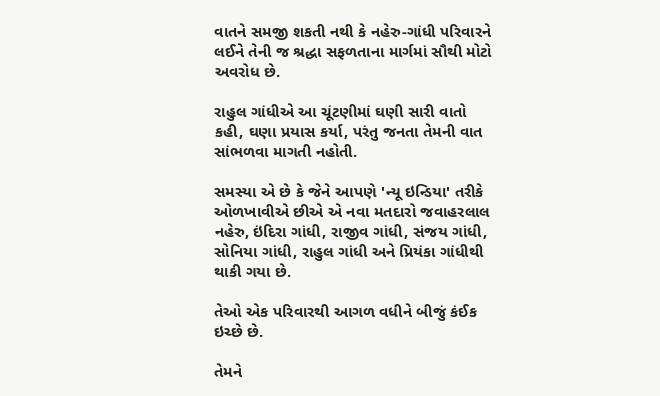વાતને સમજી શકતી નથી કે નહેરુ-ગાંધી પરિવારને લઈને તેની જ શ્રદ્ધા સફળતાના માર્ગમાં સૌથી મોટો અવરોધ છે.

રાહુલ ગાંધીએ આ ચૂંટણીમાં ઘણી સારી વાતો કહી, ઘણા પ્રયાસ કર્યા, પરંતુ જનતા તેમની વાત સાંભળવા માગતી નહોતી.

સમસ્યા એ છે કે જેને આપણે 'ન્યૂ ઇન્ડિયા' તરીકે ઓળખાવીએ છીએ એ નવા મતદારો જવાહરલાલ નહેરુ, ઇંદિરા ગાંધી, રાજીવ ગાંધી, સંજય ગાંધી, સોનિયા ગાંધી, રાહુલ ગાંધી અને પ્રિયંકા ગાંધીથી થાકી ગયા છે.

તેઓ એક પરિવારથી આગળ વધીને બીજું કંઈક ઇચ્છે છે.

તેમને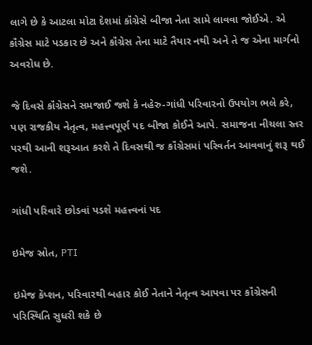લાગે છે કે આટલા મોટા દેશમાં કૉંગ્રેસે બીજા નેતા સામે લાવવા જોઈએ. એ કૉંગ્રેસ માટે પડકાર છે અને કૉંગ્રેસ તેના માટે તૈયાર નથી અને તે જ એના માર્ગનો અવરોધ છે.

જે દિવસે કૉંગ્રેસને સમજાઈ જશે કે નહેરુ-ગાંધી પરિવારનો ઉપયોગ ભલે કરે, પણ રાજકીય નેતૃત્વ, મહત્ત્વપૂર્ણ પદ બીજા કોઈને આપે. સમાજના નીચલા સ્તર પરથી આની શરૂઆત કરશે તે દિવસથી જ કૉંગ્રેસમાં પરિવર્તન આવવાનું શરૂ થઈ જશે.

ગાંધી પરિવારે છોડવાં પડશે મહત્ત્વનાં પદ

ઇમેજ સ્રોત, PTI

ઇમેજ કૅપ્શન, પરિવારથી બહાર કોઈ નેતાને નેતૃત્વ આપવા પર કૉંગ્રેસની પરિસ્થિતિ સુધરી શકે છે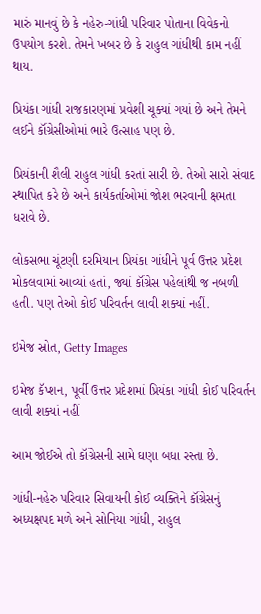મારું માનવું છે કે નહેરુ-ગાંધી પરિવાર પોતાના વિવેકનો ઉપયોગ કરશે. તેમને ખબર છે કે રાહુલ ગાંધીથી કામ નહીં થાય.

પ્રિયંકા ગાંધી રાજકારણમાં પ્રવેશી ચૂક્યાં ગયાં છે અને તેમને લઈને કૉંગ્રેસીઓમાં ભારે ઉત્સાહ પણ છે.

પ્રિયંકાની શૈલી રાહુલ ગાંધી કરતાં સારી છે. તેઓ સારો સંવાદ સ્થાપિત કરે છે અને કાર્યકર્તાઓમાં જોશ ભરવાની ક્ષમતા ધરાવે છે.

લોકસભા ચૂંટણી દરમિયાન પ્રિયંકા ગાંધીને પૂર્વ ઉત્તર પ્રદેશ મોકલવામાં આવ્યાં હતાં, જ્યાં કૉંગ્રેસ પહેલાંથી જ નબળી હતી. પણ તેઓ કોઈ પરિવર્તન લાવી શક્યાં નહીં.

ઇમેજ સ્રોત, Getty Images

ઇમેજ કૅપ્શન, પૂર્વી ઉત્તર પ્રદેશમાં પ્રિયંકા ગાંધી કોઈ પરિવર્તન લાવી શક્યાં નહીં

આમ જોઈએ તો કૉંગ્રેસની સામે ઘણા બધા રસ્તા છે.

ગાંધી-નહેરુ પરિવાર સિવાયની કોઈ વ્યક્તિને કૉંગ્રેસનું અધ્યક્ષપદ મળે અને સોનિયા ગાંધી, રાહુલ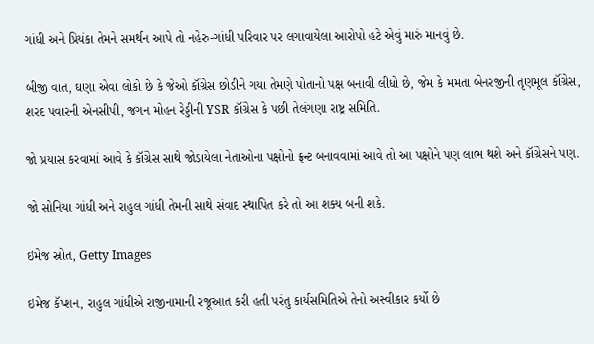ગાંધી અને પ્રિયંકા તેમને સમર્થન આપે તો નહેરુ-ગાંધી પરિવાર પર લગાવાયેલા આરોપો હટે એવું મારું માનવું છે.

બીજી વાત, ઘણા એવા લોકો છે કે જેઓ કૉંગ્રેસ છોડીને ગયા તેમણે પોતાનો પક્ષ બનાવી લીધો છે, જેમ કે મમતા બેનરજીની તૃણમૂલ કૉંગ્રેસ, શરદ પવારની એનસીપી, જગન મોહન રેડ્ડીની YSR કૉંગ્રેસ કે પછી તેલંગણા રાષ્ટ્ર સમિતિ.

જો પ્રયાસ કરવામાં આવે કે કૉંગ્રેસ સાથે જોડાયેલા નેતાઓના પક્ષોનો ફ્રન્ટ બનાવવામાં આવે તો આ પક્ષોને પણ લાભ થશે અને કૉંગ્રેસને પણ.

જો સોનિયા ગાંધી અને રાહુલ ગાંધી તેમની સાથે સંવાદ સ્થાપિત કરે તો આ શક્ય બની શકે.

ઇમેજ સ્રોત, Getty Images

ઇમેજ કૅપ્શન, રાહુલ ગાંધીએ રાજીનામાની રજૂઆત કરી હતી પરંતુ કાર્યસમિતિએ તેનો અસ્વીકાર કર્યો છે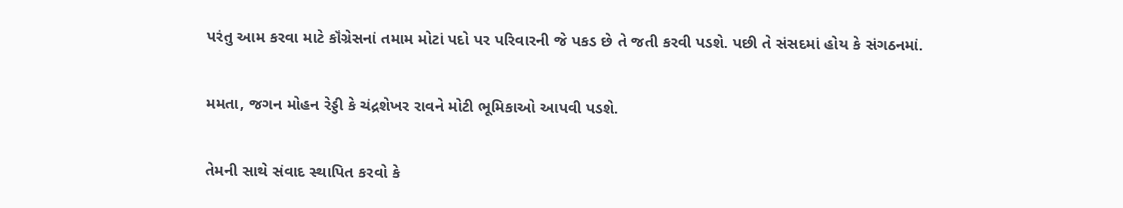પરંતુ આમ કરવા માટે કૉંગ્રેસનાં તમામ મોટાં પદો પર પરિવારની જે પકડ છે તે જતી કરવી પડશે. પછી તે સંસદમાં હોય કે સંગઠનમાં.

મમતા, જગન મોહન રેડ્ડી કે ચંદ્રશેખર રાવને મોટી ભૂમિકાઓ આપવી પડશે.

તેમની સાથે સંવાદ સ્થાપિત કરવો કે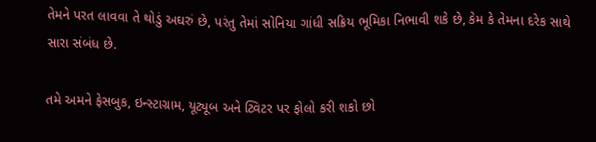તેમને પરત લાવવા તે થોડું અઘરું છે, પરંતુ તેમાં સોનિયા ગાંધી સક્રિય ભૂમિકા નિભાવી શકે છે, કેમ કે તેમના દરેક સાથે સારા સંબંધ છે.

તમે અમને ફેસબુક, ઇન્સ્ટાગ્રામ, યૂટ્યૂબ અને ટ્વિટર પર ફોલો કરી શકો છો